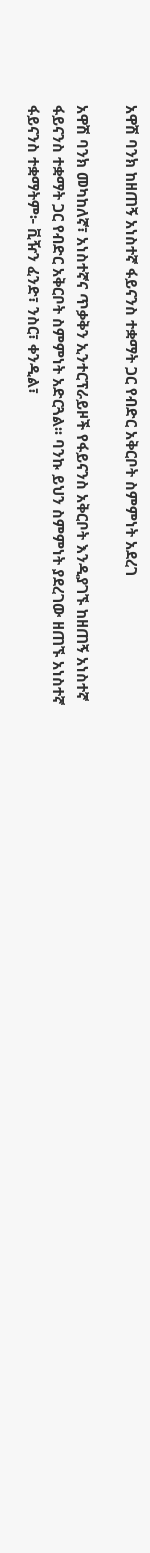አዋሽ ባንክ ከዘጠኝ አነስተኛ ፋይናንስ ተቋማት ጋር የብድር አቅርቦት ስምምነት አደረገ

አዋሽ ባንክ መካከለኛ፣ አነስተኛና ጥቃቅን ኢንተርፕራይዞች የፋይናንስ አቅርቦት እንዲያገኙ ከዘጠኝ አነስተኛ ፋይናንስ ተቋማት ጋር የብድር አቅርቦት ስምምነት አድርጓል፡፡ ባንኩ ይህን ስምምነት ያደረገው ዘጠኙ አነስተኛ ፋይናንስ ተቋማትም፦ ቪዥን ፈንድ፣ ንስር፣ ቀንዲል፣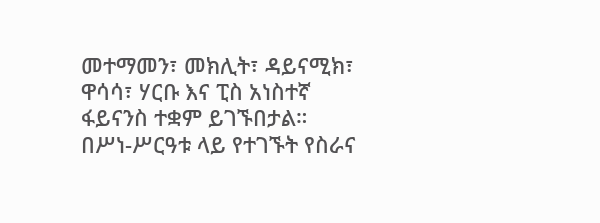መተማመን፣ መክሊት፣ ዳይናሚክ፣ ዋሳሳ፣ ሃርቡ እና ፒስ አነስተኛ ፋይናንስ ተቋም ይገኙበታል።
በሥነ-ሥርዓቱ ላይ የተገኙት የስራና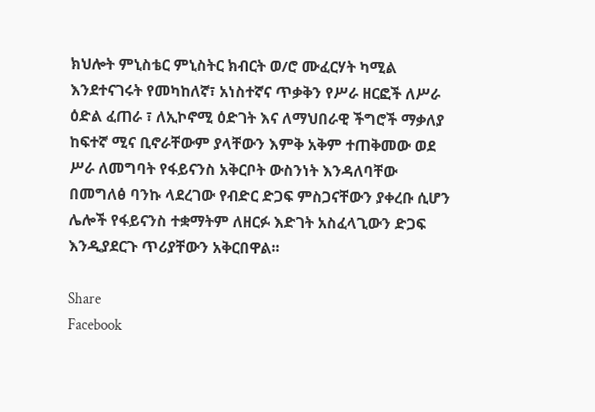ክህሎት ምኒስቴር ምኒስትር ክብርት ወ/ሮ ሙፈርሃት ካሚል እንደተናገሩት የመካከለኛ፣ አነስተኛና ጥቃቅን የሥራ ዘርፎች ለሥራ ዕድል ፈጠራ ፣ ለኢኮኖሚ ዕድገት እና ለማህበራዊ ችግሮች ማቃለያ ከፍተኛ ሚና ቢኖራቸውም ያላቸውን እምቅ አቅም ተጠቅመው ወደ ሥራ ለመግባት የፋይናንስ አቅርቦት ውስንነት እንዳለባቸው በመግለፅ ባንኩ ላደረገው የብድር ድጋፍ ምስጋናቸውን ያቀረቡ ሲሆን ሌሎች የፋይናንስ ተቋማትም ለዘርፉ እድገት አስፈላጊውን ድጋፍ እንዲያደርጉ ጥሪያቸውን አቅርበዋል፡፡

Share
Facebook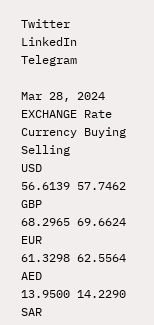Twitter
LinkedIn
Telegram

Mar 28, 2024 EXCHANGE Rate
Currency Buying Selling
USD
56.6139 57.7462
GBP
68.2965 69.6624
EUR
61.3298 62.5564
AED
13.9500 14.2290
SAR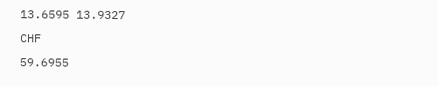13.6595 13.9327
CHF
59.6955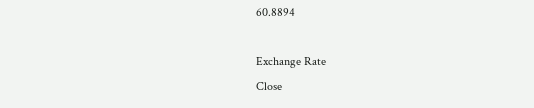60.8894

Exchange Rate
Close